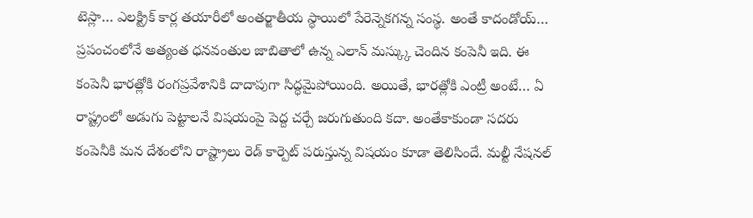టెస్లా… ఎలక్ట్రిక్ కార్ల తయారీలో అంతర్జాతీయ స్థాయిలో పేరెన్నెకగన్న సంస్థ. అంతే కాదండోయ్… ప్రపంచంలోనే అత్యంత ధనవంతుల జాబితాలో ఉన్న ఎలాన్ మస్క్కు చెందిన కంపెనీ ఇది. ఈ కంపెనీ భారత్లోకి రంగప్రవేశానికి దాదాపుగా సిద్ధమైపోయింది. అయితే, భారత్లోకి ఎంట్రీ అంటే… ఏ రాష్ట్రంలో అడుగు పెట్టాలనే విషయంపై పెద్ద చర్చే జరుగుతుంది కదా. అంతేకాకుండా సదరు కంపెనీకి మన దేశంలోని రాష్ట్రాలు రెడ్ కార్పెట్ పరుస్తున్న విషయం కూడా తెలిసిందే. మల్టీ నేషనల్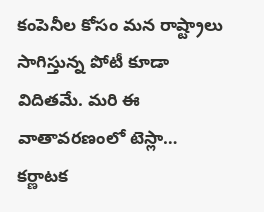కంపెనీల కోసం మన రాష్ట్రాలు సాగిస్తున్న పోటీ కూడా విదితమే. మరి ఈ వాతావరణంలో టెస్లా… కర్ణాటక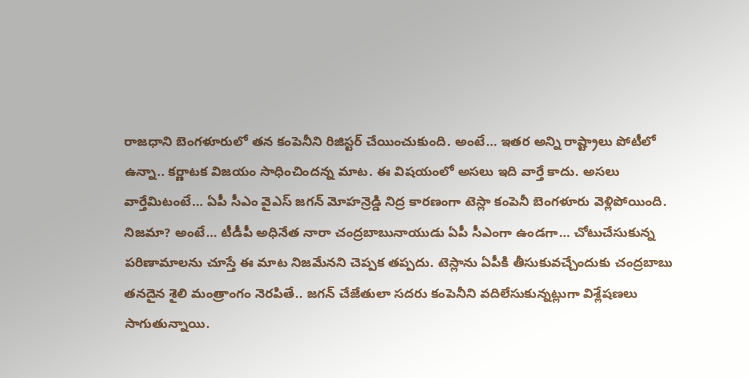రాజధాని బెంగళూరులో తన కంపెనీని రిజిస్టర్ చేయించుకుంది. అంటే… ఇతర అన్ని రాష్ట్రాలు పోటీలో ఉన్నా.. కర్ణాటక విజయం సాధించిందన్న మాట. ఈ విషయంలో అసలు ఇది వార్తే కాదు. అసలు వార్తేమిటంటే… ఏపీ సీఎం వైఎస్ జగన్ మోహన్రెడ్డి నిద్ర కారణంగా టెస్లా కంపెనీ బెంగళూరు వెళ్లిపోయింది. నిజమా? అంటే… టీడీపీ అధినేత నారా చంద్రబాబునాయుడు ఏపీ సీఎంగా ఉండగా… చోటుచేసుకున్న పరిణామాలను చూస్తే ఈ మాట నిజమేనని చెప్పక తప్పదు. టెస్లాను ఏపీకి తీసుకువచ్చేందుకు చంద్రబాబు తనదైన శైలి మంత్రాంగం నెరపితే.. జగన్ చేజేతులా సదరు కంపెనీని వదిలేసుకున్నట్లుగా విశ్లేషణలు సాగుతున్నాయి.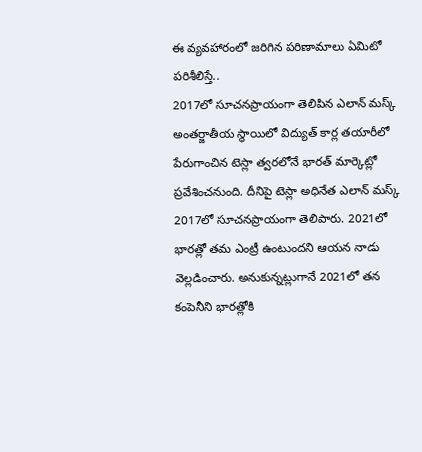ఈ వ్యవహారంలో జరిగిన పరిణామాలు ఏమిటో పరిశీలిస్తే..
2017లో సూచనప్రాయంగా తెలిపిన ఎలాన్ మస్క్
అంతర్జాతీయ స్థాయిలో విద్యుత్ కార్ల తయారీలో పేరుగాంచిన టెస్లా త్వరలోనే భారత్ మార్కెట్లో ప్రవేశించనుంది. దీనిపై టెస్లా అధినేత ఎలాన్ మస్క్ 2017లో సూచనప్రాయంగా తెలిపారు. 2021లో భారత్లో తమ ఎంట్రీ ఉంటుందని ఆయన నాడు వెల్లడించారు. అనుకున్నట్లుగానే 2021లో తన కంపెనీని భారత్లోకి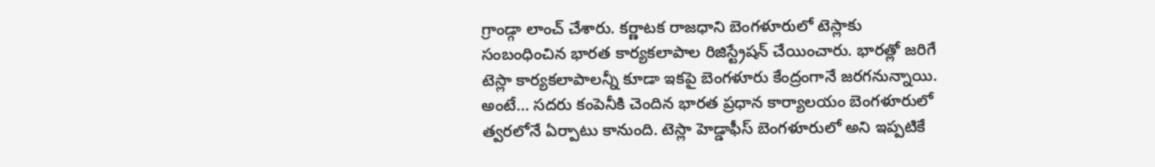గ్రాండ్గా లాంచ్ చేశారు. కర్ణాటక రాజధాని బెంగళూరులో టెస్లాకు సంబంధించిన భారత కార్యకలాపాల రిజిస్ట్రేషన్ చేయించారు. భారత్లో జరిగే టెస్లా కార్యకలాపాలన్నీ కూడా ఇకపై బెంగళూరు కేంద్రంగానే జరగనున్నాయి. అంటే… సదరు కంపెనీకి చెందిన భారత ప్రధాన కార్యాలయం బెంగళూరులో త్వరలోనే ఏర్పాటు కానుంది. టెస్లా హెడ్డాఫీస్ బెంగళూరులో అని ఇప్పటికే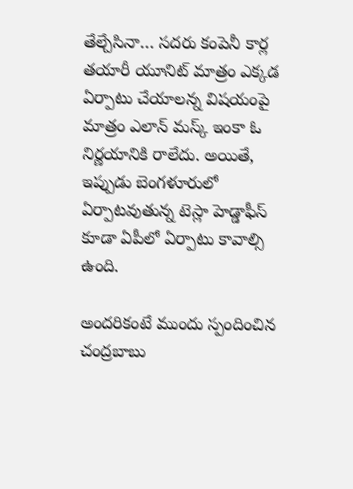తేల్చేసినా… సదరు కంపెనీ కార్ల తయారీ యూనిట్ మాత్రం ఎక్కడ ఏర్పాటు చేయాలన్న విషయంపై మాత్రం ఎలాన్ మస్క్ ఇంకా ఓ నిర్ణయానికి రాలేదు. అయితే, ఇప్పుడు బెంగళూరులో ఏర్పాటవుతున్న టెస్లా హెడ్డాఫీస్ కూడా ఏపీలో ఏర్పాటు కావాల్సి ఉంది.

అందరికంటే ముందు స్పందించిన చంద్రబాబు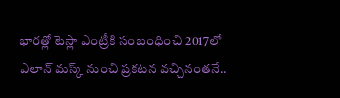భారత్లో టెస్లా ఎంట్రీకి సంబంధించి 2017లో ఎలాన్ మస్క్ నుంచి ప్రకటన వచ్చినంతనే..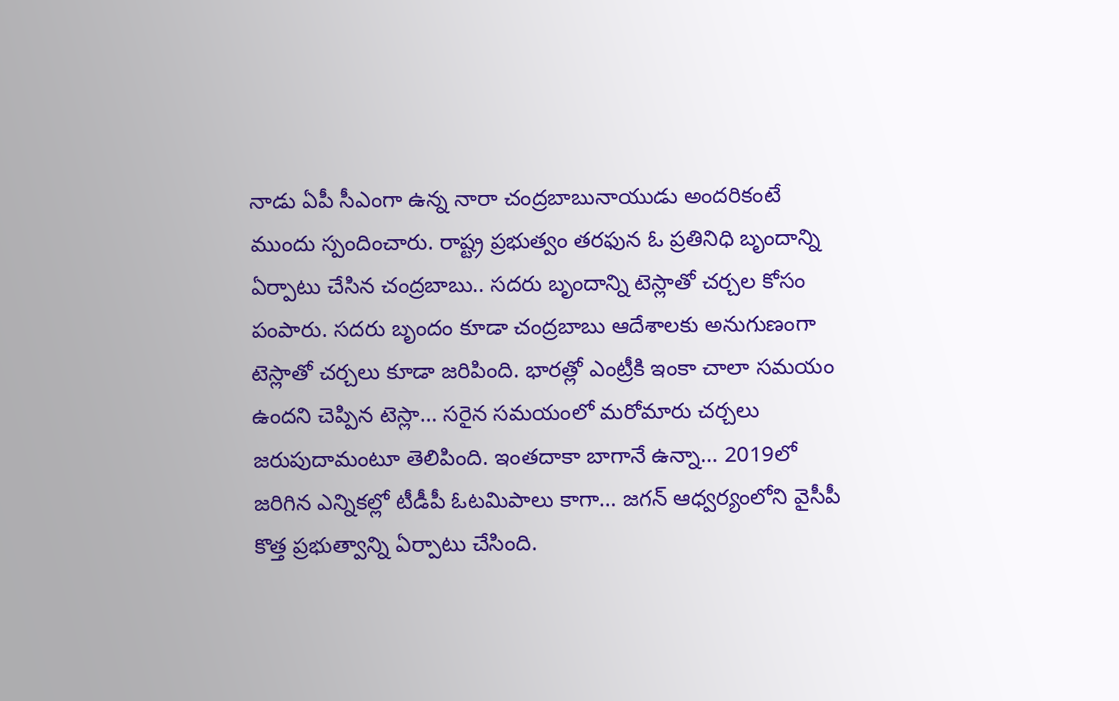నాడు ఏపీ సీఎంగా ఉన్న నారా చంద్రబాబునాయుడు అందరికంటే ముందు స్పందించారు. రాష్ట్ర ప్రభుత్వం తరఫున ఓ ప్రతినిధి బృందాన్ని ఏర్పాటు చేసిన చంద్రబాబు.. సదరు బృందాన్ని టెస్లాతో చర్చల కోసం పంపారు. సదరు బృందం కూడా చంద్రబాబు ఆదేశాలకు అనుగుణంగా టెస్లాతో చర్చలు కూడా జరిపింది. భారత్లో ఎంట్రీకి ఇంకా చాలా సమయం ఉందని చెప్పిన టెస్లా… సరైన సమయంలో మరోమారు చర్చలు జరుపుదామంటూ తెలిపింది. ఇంతదాకా బాగానే ఉన్నా… 2019లో జరిగిన ఎన్నికల్లో టీడీపీ ఓటమిపాలు కాగా… జగన్ ఆధ్వర్యంలోని వైసీపీ కొత్త ప్రభుత్వాన్ని ఏర్పాటు చేసింది.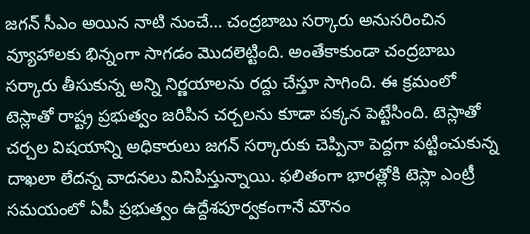జగన్ సీఎం అయిన నాటి నుంచే… చంద్రబాబు సర్కారు అనుసరించిన వ్యూహాలకు భిన్నంగా సాగడం మొదలెట్టింది. అంతేకాకుండా చంద్రబాబు సర్కారు తీసుకున్న అన్ని నిర్ణయాలను రద్దు చేస్తూ సాగింది. ఈ క్రమంలో టెస్లాతో రాష్ట్ర ప్రభుత్వం జరిపిన చర్చలను కూడా పక్కన పెట్టేసింది. టెస్లాతో చర్చల విషయాన్ని అధికారులు జగన్ సర్కారుకు చెప్పినా పెద్దగా పట్టించుకున్న దాఖలా లేదన్న వాదనలు వినిపిస్తున్నాయి. ఫలితంగా భారత్లోకి టెస్లా ఎంట్రీ సమయంలో ఏపీ ప్రభుత్వం ఉద్దేశపూర్వకంగానే మౌనం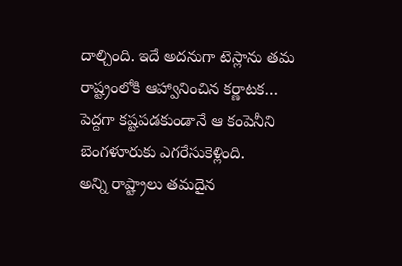దాల్చింది. ఇదే అదనుగా టెస్లాను తమ రాష్ట్రంలోకి ఆహ్వానించిన కర్ణాటక… పెద్దగా కష్టపడకుండానే ఆ కంపెనీని బెంగళూరుకు ఎగరేసుకెళ్లింది.
అన్ని రాష్ట్రాలు తమదైన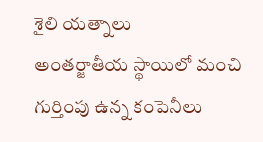శైలి యత్నాలు
అంతర్జాతీయ స్థాయిలో మంచి గుర్తింపు ఉన్న కంపెనీలు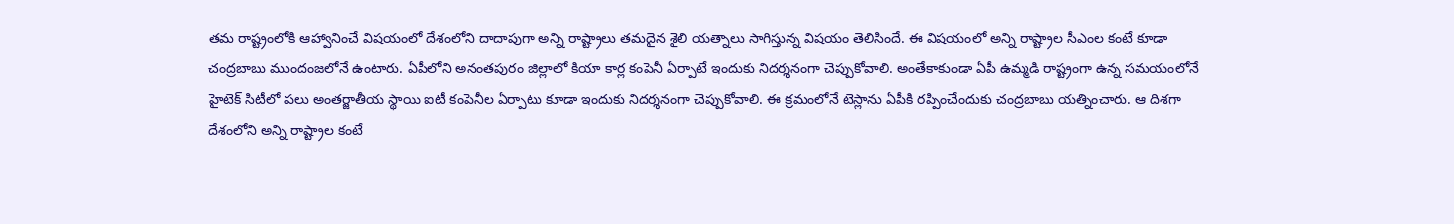తమ రాష్ట్రంలోకి ఆహ్వానించే విషయంలో దేశంలోని దాదాపుగా అన్ని రాష్ట్రాలు తమదైన శైలి యత్నాలు సాగిస్తున్న విషయం తెలిసిందే. ఈ విషయంలో అన్ని రాష్ట్రాల సీఎంల కంటే కూడా చంద్రబాబు ముందంజలోనే ఉంటారు. ఏపీలోని అనంతపురం జిల్లాలో కియా కార్ల కంపెనీ ఏర్పాటే ఇందుకు నిదర్శనంగా చెప్పుకోవాలి. అంతేకాకుండా ఏపీ ఉమ్మడి రాష్ట్రంగా ఉన్న సమయంలోనే హైటెక్ సిటీలో పలు అంతర్జాతీయ స్థాయి ఐటీ కంపెనీల ఏర్పాటు కూడా ఇందుకు నిదర్శనంగా చెప్పుకోవాలి. ఈ క్రమంలోనే టెస్లాను ఏపీకి రప్పించేందుకు చంద్రబాబు యత్నించారు. ఆ దిశగా దేశంలోని అన్ని రాష్ట్రాల కంటే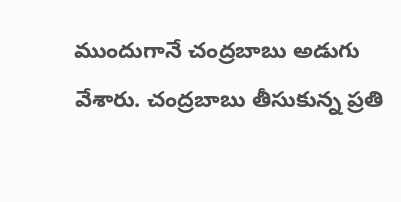ముందుగానే చంద్రబాబు అడుగు వేశారు. చంద్రబాబు తీసుకున్న ప్రతి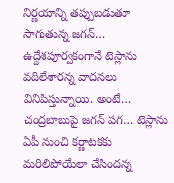నిర్ణయాన్ని తప్పుబడుతూ సాగుతున్న జగన్… ఉద్దేశపూర్వకంగానే టెస్లాను వదిలేశారన్న వాదనలు వినిపిస్తున్నాయి. అంటే… చంద్రబాబుపై జగన్ పగ… టెస్లాను ఏపీ నుంచి కర్ణాటకకు మరిలిపోయేలా చేసిందన్న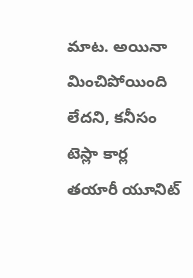మాట. అయినా మించిపోయింది లేదని, కనీసం టెస్లా కార్ల తయారీ యూనిట్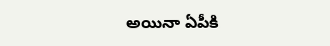అయినా ఏపీకి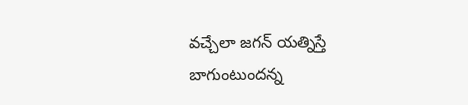వచ్చేలా జగన్ యత్నిస్తే బాగుంటుందన్న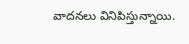వాదనలు వినిపిస్తున్నాయి.